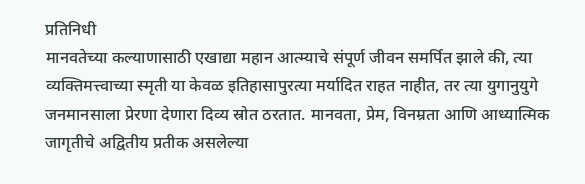प्रतिनिधी
मानवतेच्या कल्याणासाठी एखाद्या महान आत्म्याचे संपूर्ण जीवन समर्पित झाले की, त्या व्यक्तिमत्त्वाच्या स्मृती या केवळ इतिहासापुरत्या मर्यादित राहत नाहीत, तर त्या युगानुयुगे जनमानसाला प्रेरणा देणारा दिव्य स्रोत ठरतात. मानवता, प्रेम, विनम्रता आणि आध्यात्मिक जागृतीचे अद्वितीय प्रतीक असलेल्या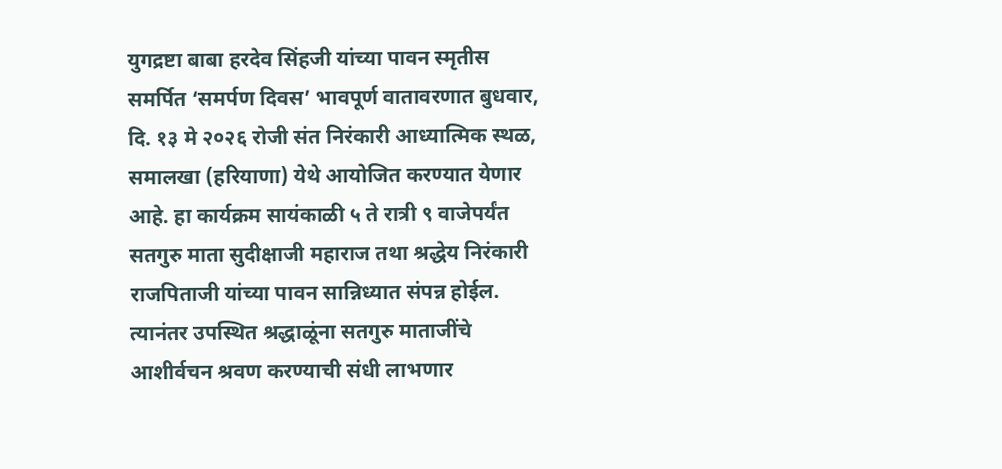युगद्रष्टा बाबा हरदेव सिंहजी यांच्या पावन स्मृतीस समर्पित ‘समर्पण दिवस’ भावपूर्ण वातावरणात बुधवार, दि. १३ मे २०२६ रोजी संत निरंकारी आध्यात्मिक स्थळ, समालखा (हरियाणा) येथे आयोजित करण्यात येणार आहे. हा कार्यक्रम सायंकाळी ५ ते रात्री ९ वाजेपर्यंत सतगुरु माता सुदीक्षाजी महाराज तथा श्रद्धेय निरंकारी राजपिताजी यांच्या पावन सान्निध्यात संपन्न होईल. त्यानंतर उपस्थित श्रद्धाळूंना सतगुरु माताजींचे आशीर्वचन श्रवण करण्याची संधी लाभणार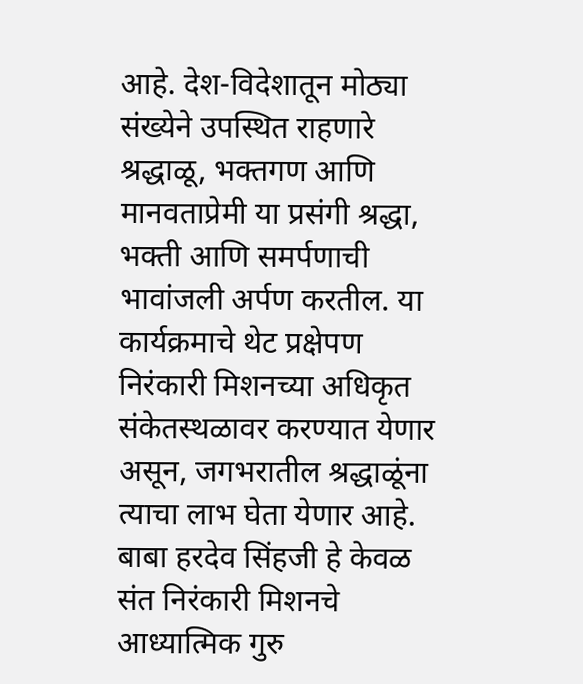आहे. देश-विदेशातून मोठ्या संख्येने उपस्थित राहणारे श्रद्धाळू, भक्तगण आणि मानवताप्रेमी या प्रसंगी श्रद्धा, भक्ती आणि समर्पणाची भावांजली अर्पण करतील. या कार्यक्रमाचे थेट प्रक्षेपण निरंकारी मिशनच्या अधिकृत संकेतस्थळावर करण्यात येणार असून, जगभरातील श्रद्धाळूंना त्याचा लाभ घेता येणार आहे.
बाबा हरदेव सिंहजी हे केवळ संत निरंकारी मिशनचे आध्यात्मिक गुरु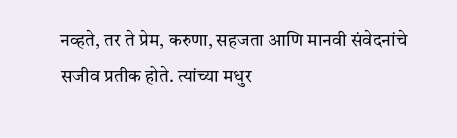नव्हते, तर ते प्रेम, करुणा, सहजता आणि मानवी संवेदनांचे सजीव प्रतीक होते. त्यांच्या मधुर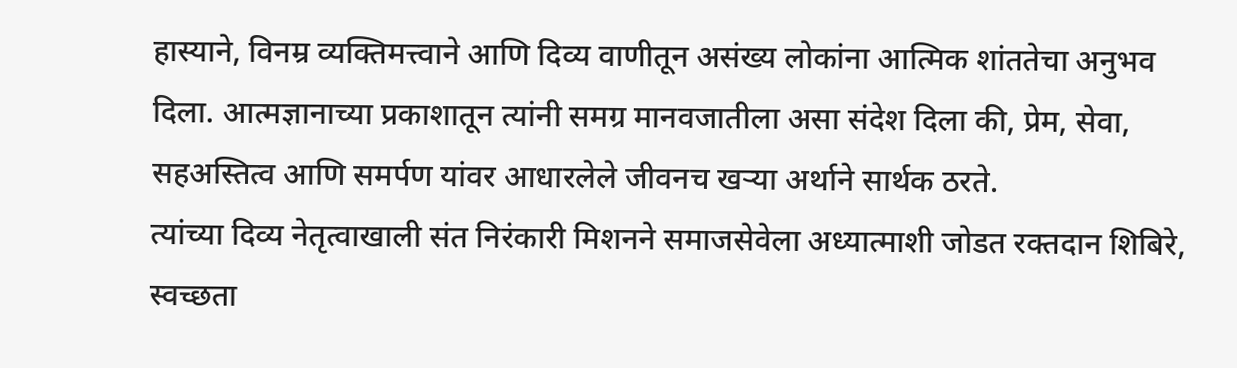हास्याने, विनम्र व्यक्तिमत्त्वाने आणि दिव्य वाणीतून असंख्य लोकांना आत्मिक शांततेचा अनुभव दिला. आत्मज्ञानाच्या प्रकाशातून त्यांनी समग्र मानवजातीला असा संदेश दिला की, प्रेम, सेवा, सहअस्तित्व आणि समर्पण यांवर आधारलेले जीवनच खऱ्या अर्थाने सार्थक ठरते.
त्यांच्या दिव्य नेतृत्वाखाली संत निरंकारी मिशनने समाजसेवेला अध्यात्माशी जोडत रक्तदान शिबिरे, स्वच्छता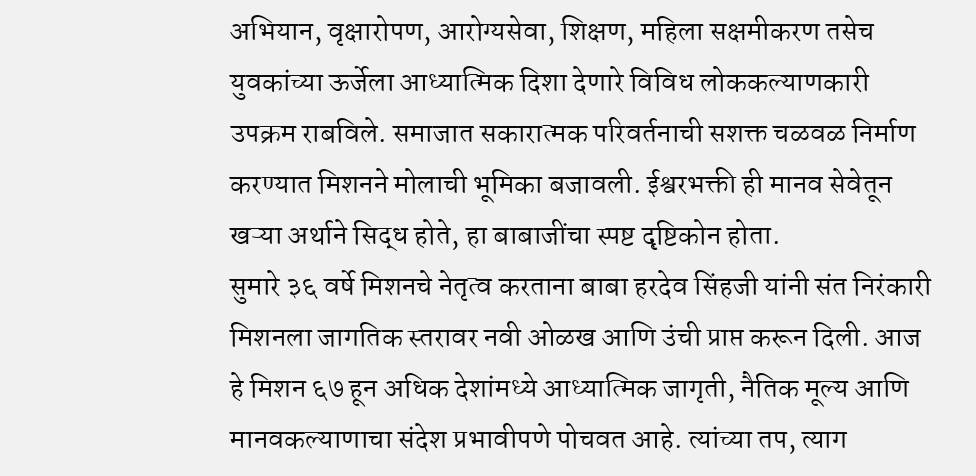अभियान, वृक्षारोपण, आरोग्यसेवा, शिक्षण, महिला सक्षमीकरण तसेच युवकांच्या ऊर्जेला आध्यात्मिक दिशा देणारे विविध लोककल्याणकारी उपक्रम राबविले. समाजात सकारात्मक परिवर्तनाची सशक्त चळवळ निर्माण करण्यात मिशनने मोलाची भूमिका बजावली. ईश्वरभक्ती ही मानव सेवेतून खऱ्या अर्थाने सिद्ध होते, हा बाबाजींचा स्पष्ट दृष्टिकोन होता.
सुमारे ३६ वर्षे मिशनचे नेतृत्व करताना बाबा हरदेव सिंहजी यांनी संत निरंकारी मिशनला जागतिक स्तरावर नवी ओळख आणि उंची प्राप्त करून दिली. आज हे मिशन ६७ हून अधिक देशांमध्ये आध्यात्मिक जागृती, नैतिक मूल्य आणि मानवकल्याणाचा संदेश प्रभावीपणे पोचवत आहे. त्यांच्या तप, त्याग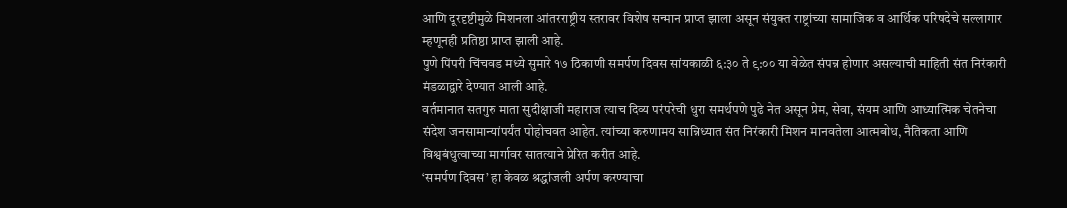आणि दूरदृष्टीमुळे मिशनला आंतरराष्ट्रीय स्तरावर विशेष सन्मान प्राप्त झाला असून संयुक्त राष्ट्रांच्या सामाजिक व आर्थिक परिषदेचे सल्लागार म्हणूनही प्रतिष्ठा प्राप्त झाली आहे.
पुणे पिंपरी चिंचवड मध्ये सुमारे १७ ठिकाणी समर्पण दिवस सांयकाळी ६:३० ते ९:०० या वेळेत संपन्न होणार असल्याची माहिती संत निरंकारी मंडळाद्वारे देण्यात आली आहे.
वर्तमानात सतगुरु माता सुदीक्षाजी महाराज त्याच दिव्य परंपरेची धुरा समर्थपणे पुढे नेत असून प्रेम, सेवा, संयम आणि आध्यात्मिक चेतनेचा संदेश जनसामान्यांपर्यंत पोहोचवत आहेत. त्यांच्या करुणामय सान्निध्यात संत निरंकारी मिशन मानवतेला आत्मबोध, नैतिकता आणि विश्वबंधुत्वाच्या मार्गावर सातत्याने प्रेरित करीत आहे.
‘समर्पण दिवस’ हा केवळ श्रद्धांजली अर्पण करण्याचा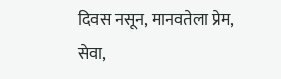दिवस नसून, मानवतेला प्रेम, सेवा,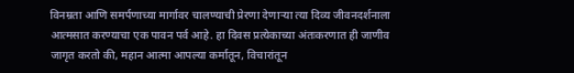विनम्रता आणि समर्पणाच्या मार्गावर चालण्याची प्रेरणा देणाऱ्या त्या दिव्य जीवनदर्शनाला आत्मसात करण्याचा एक पावन पर्व आहे. हा दिवस प्रत्येकाच्या अंतःकरणात ही जाणीव जागृत करतो की, महान आत्मा आपल्या कर्मातून, विचारांतून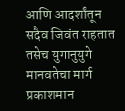आणि आदर्शांतून सदैव जिवंत राहतात तसेच युगानुयुगे मानवतेचा मार्ग प्रकाशमान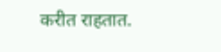करीत राहतात.